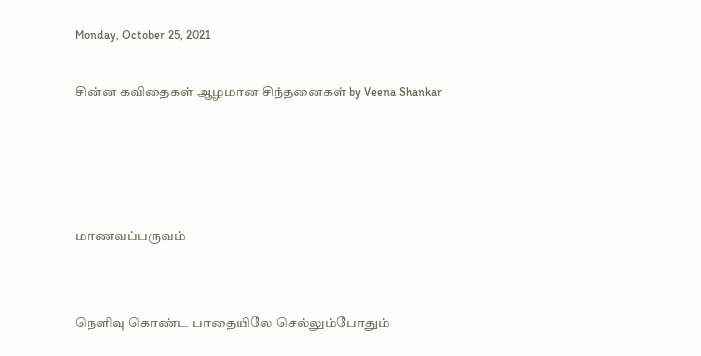Monday, October 25, 2021

சின்ன கவிதைகள் ஆழமான சிந்தனைகள் by Veena Shankar




மாணவப்பருவம்


நெளிவு கொண்ட பாதையிலே செல்லும்போதும்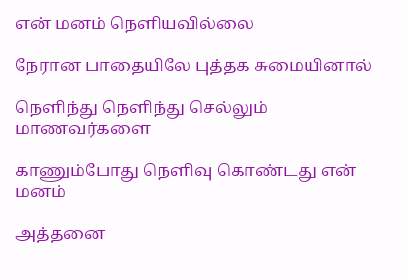என் மனம் நெளியவில்லை

நேரான பாதையிலே புத்தக சுமையினால்

நெளிந்து நெளிந்து செல்லும் மாணவர்களை

காணும்போது நெளிவு கொண்டது என் மனம்

அத்தனை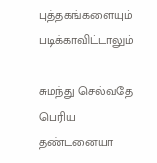புத்தகங்களையும் படிக்காவிட்டாலும்

சுமந்து செல்வதே பெரிய தண்டனையா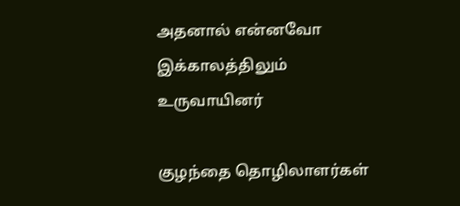அதனால் என்னவோ இக்காலத்திலும் உருவாயினர்

குழந்தை தொழிலாளர்கள்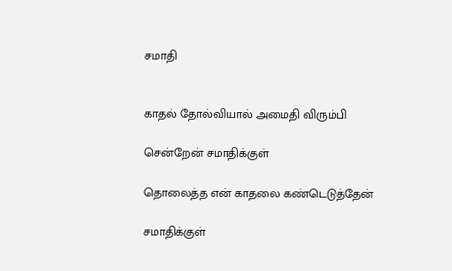சமாதி


காதல் தோல்வியால் அமைதி விரும்பி

சென்றேன் சமாதிக்குள்

தொலைத்த என் காதலை கண்டெடுத்தேன்

சமாதிக்குள்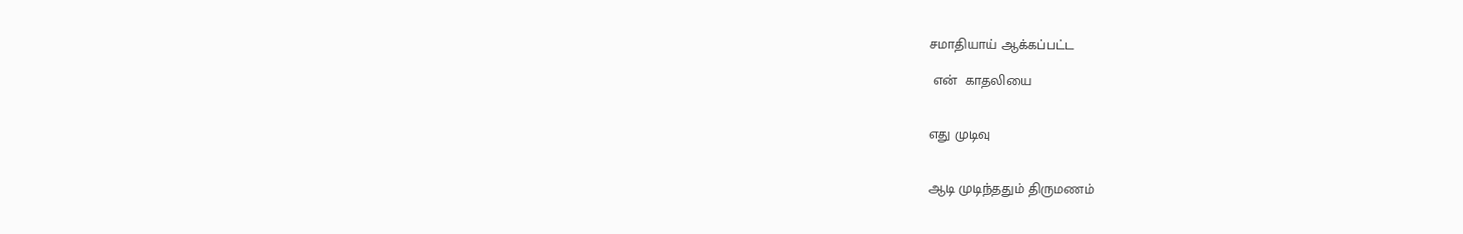சமாதியாய் ஆக்கப்பட்ட

 என்  காதலியை


எது முடிவு


ஆடி முடிந்ததும் திருமணம்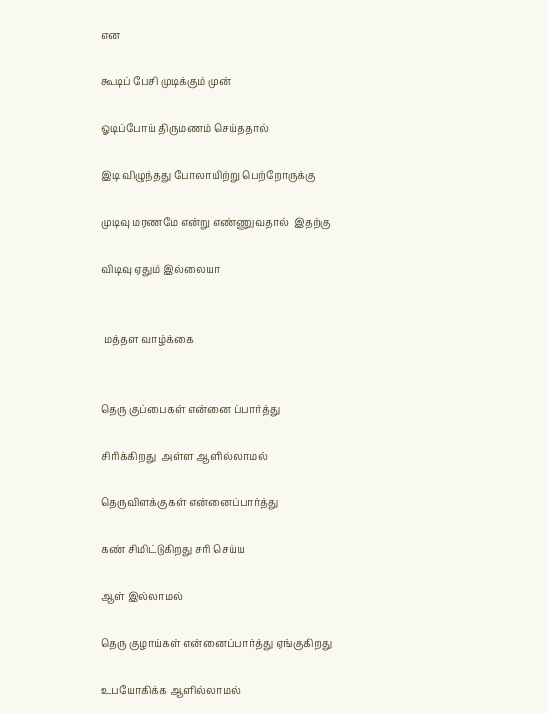என

கூடிப் பேசி முடிக்கும் முன்

ஓடிப்போய் திருமணம் செய்ததால்

இடி விழுந்தது போலாயிற்று பெற்றோருக்கு

முடிவு மரணமே என்று எண்ணுவதால்  இதற்கு

விடிவு ஏதும் இல்லையா


 மத்தள வாழ்க்கை


தெரு குப்பைகள் என்னை ப்பார்த்து

சிரிக்கிறது  அள்ள ஆளில்லாமல்

தெருவிளக்குகள் என்னைப்பார்த்து

கண் சிமிட்டுகிறது சரி செய்ய

ஆள் இல்லாமல்

தெரு குழாய்கள் என்னைப்பார்த்து ஏங்குகிறது

உபயோகிக்க ஆளில்லாமல்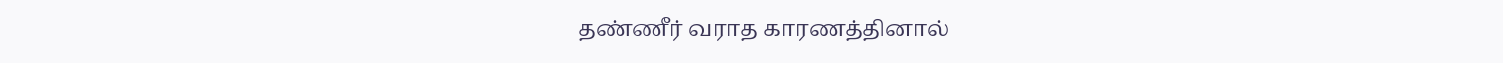தண்ணீர் வராத காரணத்தினால்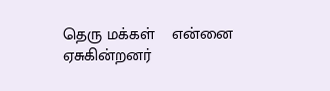தெரு மக்கள்    என்னை   ஏசுகின்றனர்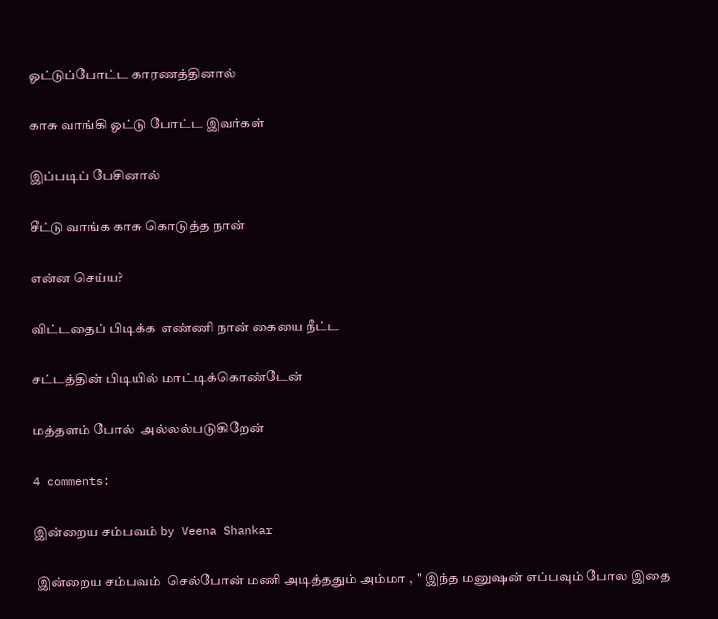ஓட்டுப்போட்ட காரணத்தினால்

காசு வாங்கி ஓட்டு போட்ட இவர்கள்

இப்படிப் பேசினால்

சீட்டு வாங்க காசு கொடுத்த நான்

என்ன செய்ய?

விட்டதைப் பிடிக்க  எண்ணி நான் கையை நீட்ட

சட்டத்தின் பிடியில் மாட்டிக்கொண்டேன்

மத்தளம் போல்  அல்லல்படுகிறேன்

4 comments:

இன்றைய சம்பவம் by Veena Shankar

 இன்றைய சம்பவம்  செல்போன் மணி அடித்ததும் அம்மா ,  " இந்த மனுஷன் எப்பவும் போல இதை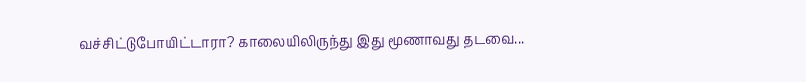வச்சிட்டுபோயிட்டாரா? காலையிலிருந்து இது மூணாவது தடவை...